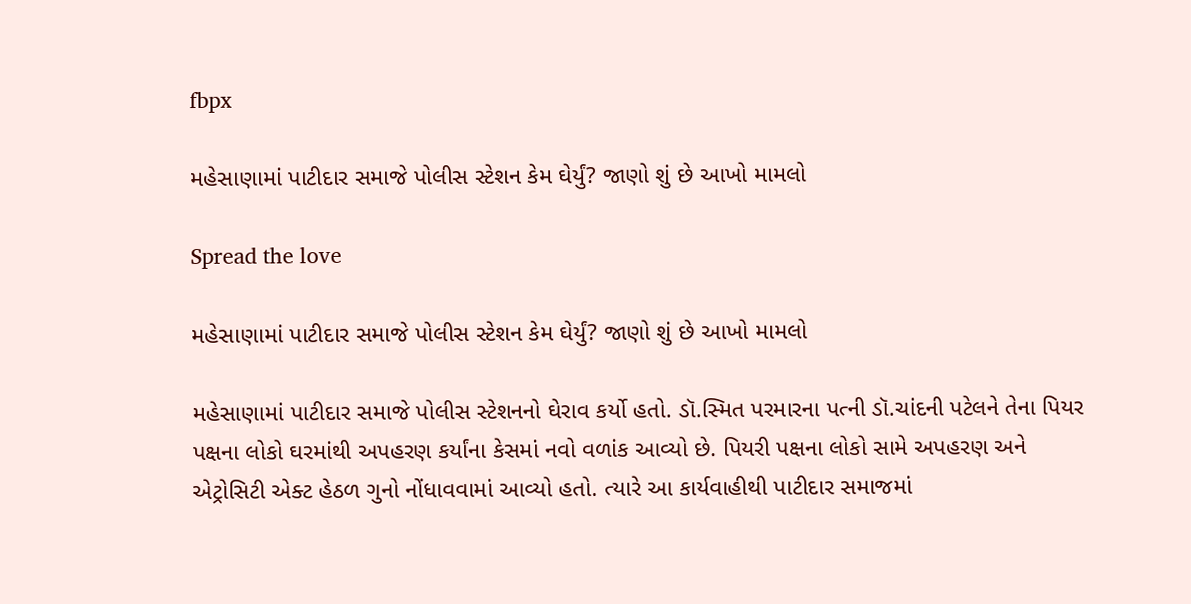fbpx

મહેસાણામાં પાટીદાર સમાજે પોલીસ સ્ટેશન કેમ ઘેર્યું? જાણો શું છે આખો મામલો

Spread the love

મહેસાણામાં પાટીદાર સમાજે પોલીસ સ્ટેશન કેમ ઘેર્યું? જાણો શું છે આખો મામલો

મહેસાણામાં પાટીદાર સમાજે પોલીસ સ્ટેશનનો ઘેરાવ કર્યો હતો. ડૉ.સ્મિત પરમારના પત્ની ડૉ.ચાંદની પટેલને તેના પિયર પક્ષના લોકો ઘરમાંથી અપહરણ કર્યાંના કેસમાં નવો વળાંક આવ્યો છે. પિયરી પક્ષના લોકો સામે અપહરણ અને એટ્રોસિટી એક્ટ હેઠળ ગુનો નોંધાવવામાં આવ્યો હતો. ત્યારે આ કાર્યવાહીથી પાટીદાર સમાજમાં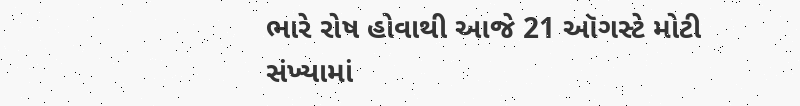ભારે રોષ હોવાથી આજે 21 ઑગસ્ટે મોટી સંખ્યામાં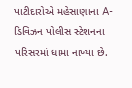પાટીદારોએ મહેસાણાના A-ડિવિઝન પોલીસ સ્ટેશનના પરિસરમાં ધામા નાખ્યા છે.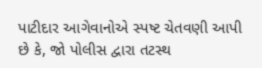પાટીદાર આગેવાનોએ સ્પષ્ટ ચેતવણી આપી છે કે, જો પોલીસ દ્વારા તટસ્થ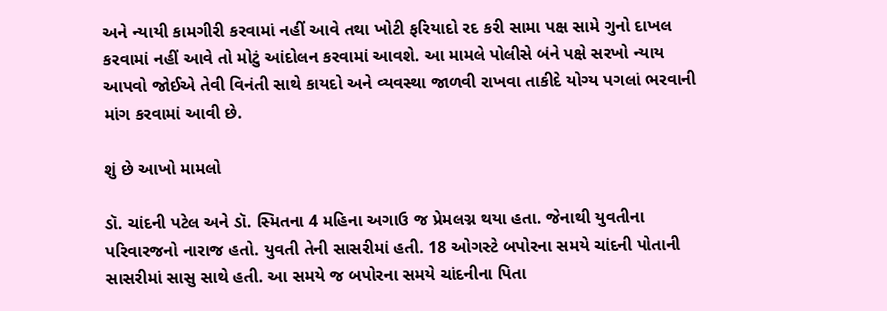અને ન્યાયી કામગીરી કરવામાં નહીં આવે તથા ખોટી ફરિયાદો રદ કરી સામા પક્ષ સામે ગુનો દાખલ કરવામાં નહીં આવે તો મોટું આંદોલન કરવામાં આવશે. આ મામલે પોલીસે બંને પક્ષે સરખો ન્યાય આપવો જોઈએ તેવી વિનંતી સાથે કાયદો અને વ્યવસ્થા જાળવી રાખવા તાકીદે યોગ્ય પગલાં ભરવાની માંગ કરવામાં આવી છે.

શું છે આખો મામલો

ડૉ. ચાંદની પટેલ અને ડૉ. સ્મિતના 4 મહિના અગાઉ જ પ્રેમલગ્ન થયા હતા. જેનાથી યુવતીના પરિવારજનો નારાજ હતો. યુવતી તેની સાસરીમાં હતી. 18 ઓગસ્ટે બપોરના સમયે ચાંદની પોતાની સાસરીમાં સાસુ સાથે હતી. આ સમયે જ બપોરના સમયે ચાંદનીના પિતા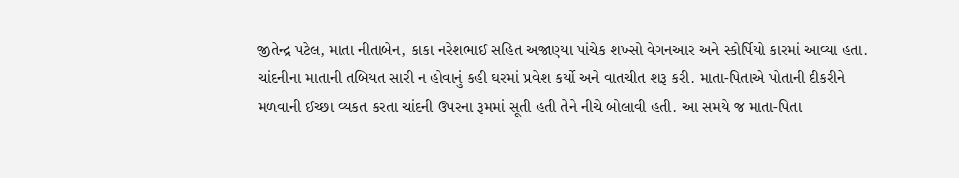જીતેન્દ્ર પટેલ, માતા નીતાબેન, કાકા નરેશભાઈ સહિત અજાણ્યા પાંચેક શખ્સો વેગનઆર અને સ્કોર્પિયો કારમાં આવ્યા હતા. ચાંદનીના માતાની તબિયત સારી ન હોવાનું કહી ઘરમાં પ્રવેશ કર્યો અને વાતચીત શરૂ કરી. માતા-પિતાએ પોતાની દીકરીને મળવાની ઈચ્છા વ્યકત કરતા ચાંદની ઉપરના રૂમમાં સૂતી હતી તેને નીચે બોલાવી હતી. આ સમયે જ માતા-પિતા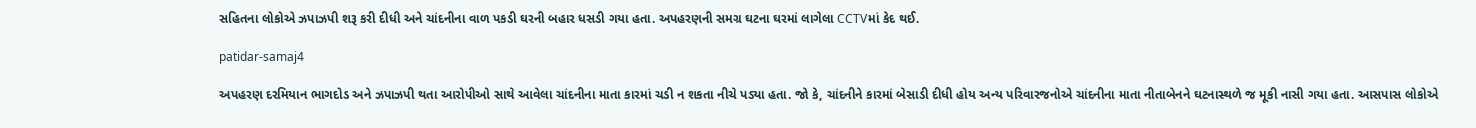સહિતના લોકોએ ઝપાઝપી શરૂ કરી દીધી અને ચાંદનીના વાળ પકડી ઘરની બહાર ધસડી ગયા હતા. અપહરણની સમગ્ર ઘટના ઘરમાં લાગેલા CCTVમાં કેદ થઈ.

patidar-samaj4

અપહરણ દરમિયાન ભાગદોડ અને ઝપાઝપી થતા આરોપીઓ સાથે આવેલા ચાંદનીના માતા કારમાં ચડી ન શકતા નીચે પડ્યા હતા. જો કે, ચાંદનીને કારમાં બેસાડી દીધી હોય અન્ય પરિવારજનોએ ચાંદનીના માતા નીતાબેનને ઘટનાસ્થળે જ મૂકી નાસી ગયા હતા. આસપાસ લોકોએ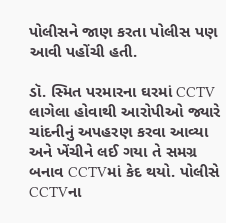પોલીસને જાણ કરતા પોલીસ પણ આવી પહોંચી હતી.

ડૉ. સ્મિત પરમારના ઘરમાં CCTV લાગેલા હોવાથી આરોપીઓ જ્યારે ચાંદનીનું અપહરણ કરવા આવ્યા અને ખેંચીને લઈ ગયા તે સમગ્ર બનાવ CCTVમાં કેદ થયો. પોલીસે CCTVના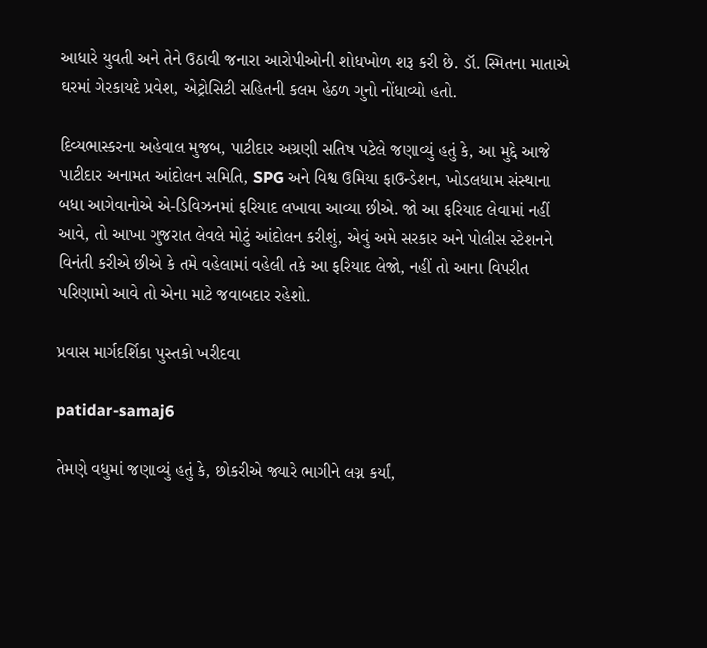આધારે યુવતી અને તેને ઉઠાવી જનારા આરોપીઓની શોધખોળ શરૂ કરી છે. ડૉ. સ્મિતના માતાએ ઘરમાં ગેરકાયદે પ્રવેશ, એટ્રોસિટી સહિતની કલમ હેઠળ ગુનો નોંધાવ્યો હતો.

દિવ્યભાસ્કરના અહેવાલ મુજબ, પાટીદાર અગ્રણી સતિષ પટેલે જણાવ્યું હતું કે, આ મુદ્દે આજે પાટીદાર અનામત આંદોલન સમિતિ, SPG અને વિશ્વ ઉમિયા ફાઉન્ડેશન, ખોડલધામ સંસ્થાના બધા આગેવાનોએ એ-ડિવિઝનમાં ફરિયાદ લખાવા આવ્યા છીએ. જો આ ફરિયાદ લેવામાં નહીં આવે, તો આખા ગુજરાત લેવલે મોટું આંદોલન કરીશું, એવું અમે સરકાર અને પોલીસ સ્ટેશનને વિનંતી કરીએ છીએ કે તમે વહેલામાં વહેલી તકે આ ફરિયાદ લેજો, નહીં તો આના વિપરીત પરિણામો આવે તો એના માટે જવાબદાર રહેશો.

પ્રવાસ માર્ગદર્શિકા પુસ્તકો ખરીદવા

patidar-samaj6

તેમણે વધુમાં જણાવ્યું હતું કે, છોકરીએ જ્યારે ભાગીને લગ્ન કર્યાં,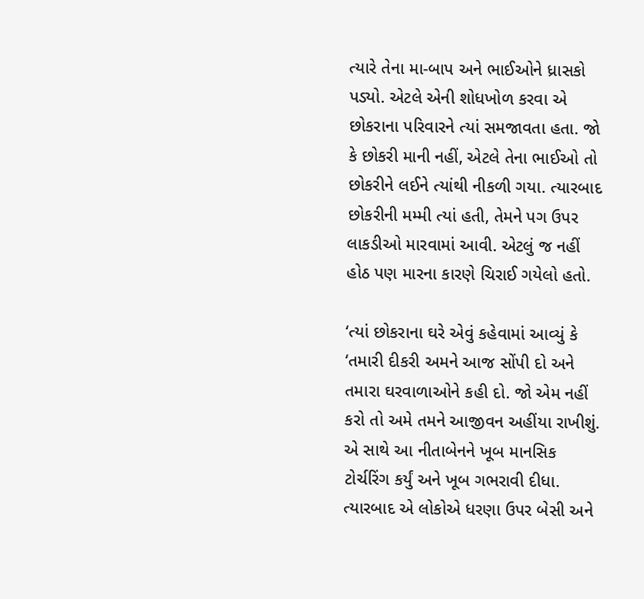ત્યારે તેના મા-બાપ અને ભાઈઓને ધ્રાસકો પડ્યો. એટલે એની શોધખોળ કરવા એ છોકરાના પરિવારને ત્યાં સમજાવતા હતા. જો કે છોકરી માની નહીં, એટલે તેના ભાઈઓ તો છોકરીને લઈને ત્યાંથી નીકળી ગયા. ત્યારબાદ છોકરીની મમ્મી ત્યાં હતી, તેમને પગ ઉપર લાકડીઓ મારવામાં આવી. એટલું જ નહીં હોઠ પણ મારના કારણે ચિરાઈ ગયેલો હતો.

‘ત્યાં છોકરાના ઘરે એવું કહેવામાં આવ્યું કે ‘તમારી દીકરી અમને આજ સોંપી દો અને તમારા ઘરવાળાઓને કહી દો. જો એમ નહીં કરો તો અમે તમને આજીવન અહીંયા રાખીશું. એ સાથે આ નીતાબેનને ખૂબ માનસિક ટોર્ચરિંગ કર્યું અને ખૂબ ગભરાવી દીધા. ત્યારબાદ એ લોકોએ ધરણા ઉપર બેસી અને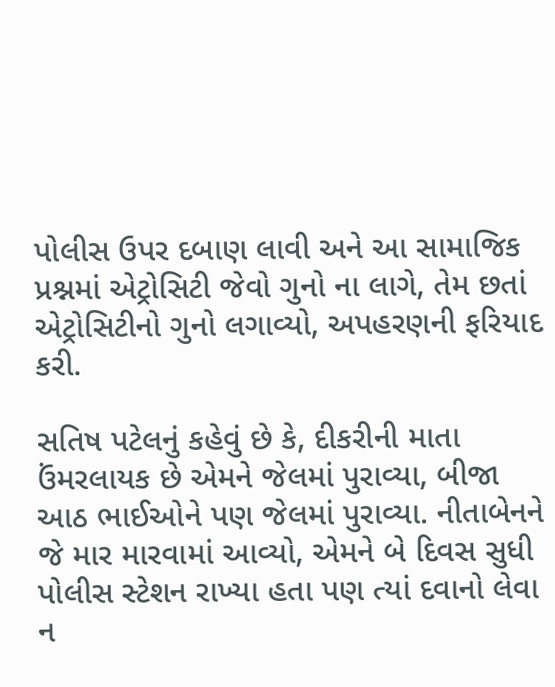પોલીસ ઉપર દબાણ લાવી અને આ સામાજિક પ્રશ્નમાં એટ્રોસિટી જેવો ગુનો ના લાગે, તેમ છતાં એટ્રોસિટીનો ગુનો લગાવ્યો, અપહરણની ફરિયાદ કરી.

સતિષ પટેલનું કહેવું છે કે, દીકરીની માતા ઉંમરલાયક છે એમને જેલમાં પુરાવ્યા, બીજા આઠ ભાઈઓને પણ જેલમાં પુરાવ્યા. નીતાબેનને જે માર મારવામાં આવ્યો, એમને બે દિવસ સુધી પોલીસ સ્ટેશન રાખ્યા હતા પણ ત્યાં દવાનો લેવા ન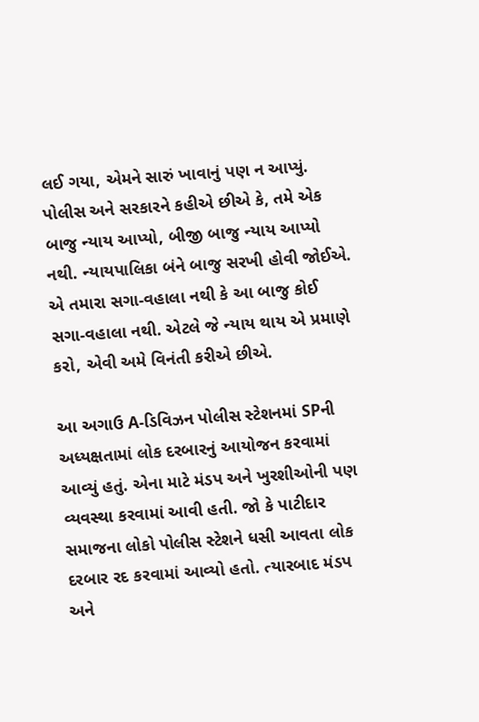લઈ ગયા, એમને સારું ખાવાનું પણ ન આપ્યું. પોલીસ અને સરકારને કહીએ છીએ કે, તમે એક બાજુ ન્યાય આપ્યો, બીજી બાજુ ન્યાય આપ્યો નથી. ન્યાયપાલિકા બંને બાજુ સરખી હોવી જોઈએ. એ તમારા સગા-વહાલા નથી કે આ બાજુ કોઈ સગા-વહાલા નથી. એટલે જે ન્યાય થાય એ પ્રમાણે કરો, એવી અમે વિનંતી કરીએ છીએ.

આ અગાઉ A-ડિવિઝન પોલીસ સ્ટેશનમાં SPની અધ્યક્ષતામાં લોક દરબારનું આયોજન કરવામાં આવ્યું હતું. એના માટે મંડપ અને ખુરશીઓની પણ વ્યવસ્થા કરવામાં આવી હતી. જો કે પાટીદાર સમાજના લોકો પોલીસ સ્ટેશને ધસી આવતા લોક દરબાર રદ કરવામાં આવ્યો હતો. ત્યારબાદ મંડપ અને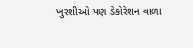ખુરશીઓ પણ ડેકોરેશન વાળા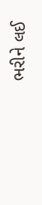ભરીને લઈ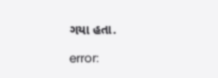ગયા હતા.

error: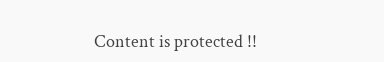Content is protected !!